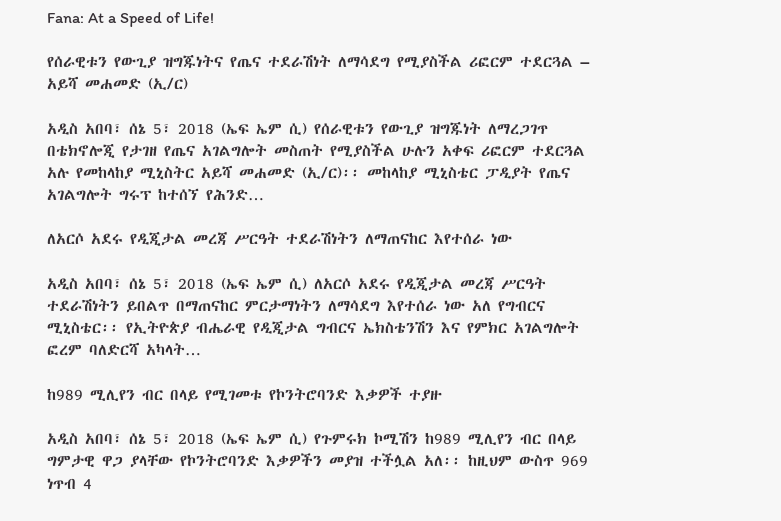Fana: At a Speed of Life!

የሰራዊቱን የውጊያ ዝግጁነትና የጤና ተደራሽነት ለማሳደግ የሚያስችል ሪፎርም ተደርጓል – አይሻ መሐመድ (ኢ/ር)

አዲስ አበባ፣ ሰኔ 5፣ 2018 (ኤፍ ኤም ሲ) የሰራዊቱን የውጊያ ዝግጁነት ለማረጋገጥ በቴክኖሎጂ የታገዘ የጤና አገልግሎት መስጠት የሚያስችል ሁሉን አቀፍ ሪፎርም ተደርጓል አሉ የመከላከያ ሚኒስትር አይሻ መሐመድ (ኢ/ር)፡፡ መከላከያ ሚኒስቴር ፓዲያት የጤና አገልግሎት ግሩፕ ከተሰኘ የሕንድ…

ለአርሶ አደሩ የዲጂታል መረጃ ሥርዓት ተደራሽነትን ለማጠናከር እየተሰራ ነው

አዲስ አበባ፣ ሰኔ 5፣ 2018 (ኤፍ ኤም ሲ) ለአርሶ አደሩ የዲጂታል መረጃ ሥርዓት ተደራሽነትን ይበልጥ በማጠናከር ምርታማነትን ለማሳደግ እየተሰራ ነው አለ የግብርና ሚኒስቴር፡፡ የኢትዮጵያ ብሔራዊ የዲጂታል ግብርና ኤክስቴንሽን እና የምክር አገልግሎት ፎረም ባለድርሻ አካላት…

ከ989 ሚሊየን ብር በላይ የሚገመቱ የኮንትሮባንድ እቃዎች ተያዙ

አዲስ አበባ፣ ሰኔ 5፣ 2018 (ኤፍ ኤም ሲ) የጉምሩክ ኮሚሽን ከ989 ሚሊየን ብር በላይ ግምታዊ ዋጋ ያላቸው የኮንትሮባንድ እቃዎችን መያዝ ተችሏል አለ፡፡ ከዚህም ውስጥ 969 ነጥብ 4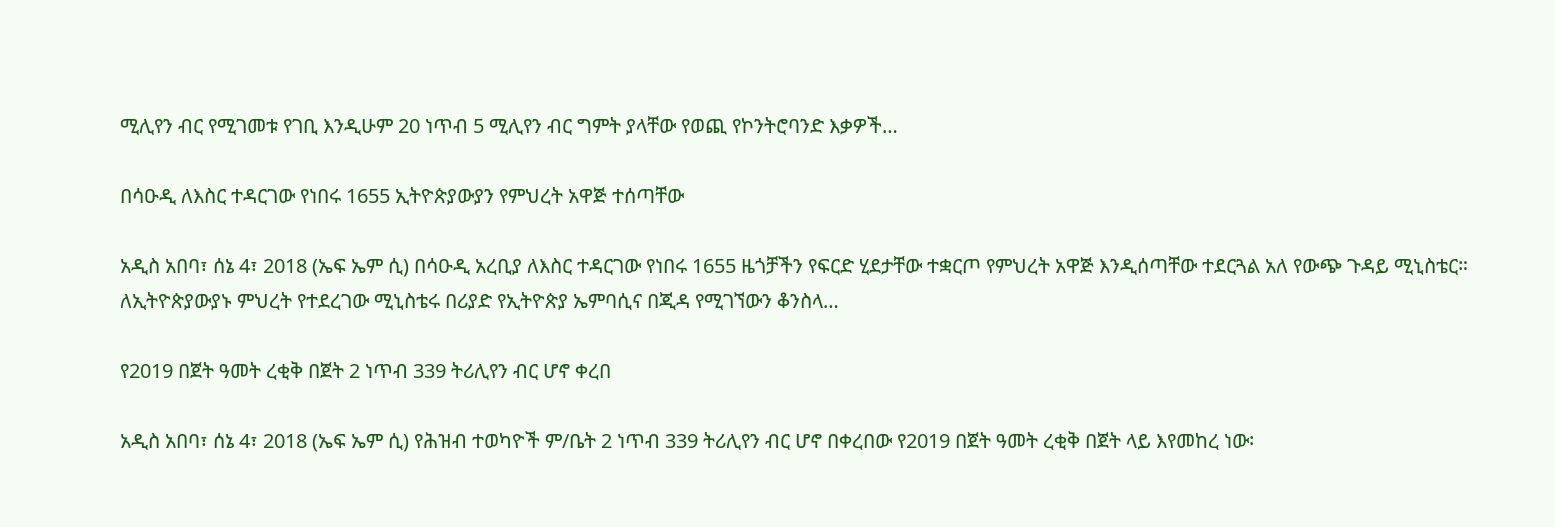ሚሊየን ብር የሚገመቱ የገቢ እንዲሁም 20 ነጥብ 5 ሚሊየን ብር ግምት ያላቸው የወጪ የኮንትሮባንድ እቃዎች…

በሳዑዲ ለእስር ተዳርገው የነበሩ 1655 ኢትዮጵያውያን የምህረት አዋጅ ተሰጣቸው

አዲስ አበባ፣ ሰኔ 4፣ 2018 (ኤፍ ኤም ሲ) በሳዑዲ አረቢያ ለእስር ተዳርገው የነበሩ 1655 ዜጎቻችን የፍርድ ሂደታቸው ተቋርጦ የምህረት አዋጅ እንዲሰጣቸው ተደርጓል አለ የውጭ ጉዳይ ሚኒስቴር። ለኢትዮጵያውያኑ ምህረት የተደረገው ሚኒስቴሩ በሪያድ የኢትዮጵያ ኤምባሲና በጂዳ የሚገኘውን ቆንስላ…

የ2019 በጀት ዓመት ረቂቅ በጀት 2 ነጥብ 339 ትሪሊየን ብር ሆኖ ቀረበ

አዲስ አበባ፣ ሰኔ 4፣ 2018 (ኤፍ ኤም ሲ) የሕዝብ ተወካዮች ም/ቤት 2 ነጥብ 339 ትሪሊየን ብር ሆኖ በቀረበው የ2019 በጀት ዓመት ረቂቅ በጀት ላይ እየመከረ ነው፡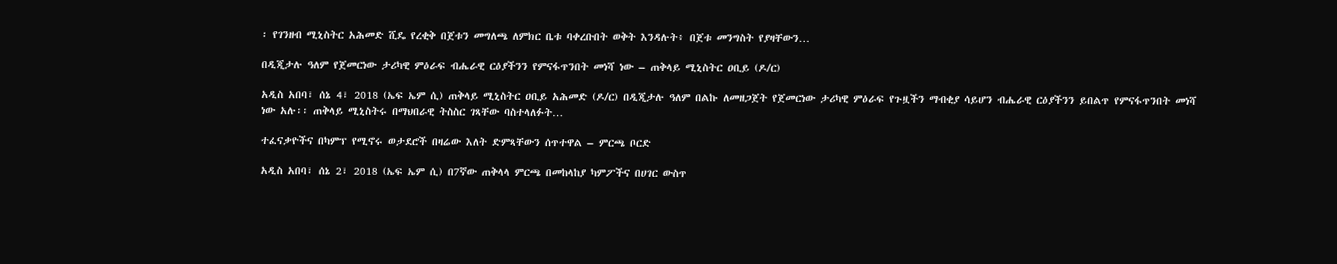፡ የገንዘብ ሚኒስትር አሕመድ ሺዴ የረቂቅ በጀቱን መግለጫ ለምክር ቤቱ ባቀረቡበት ወቅት እንዳሉት፥ በጀቱ መንግስት የያዛቸውን…

በዲጂታሉ ዓለም የጀመርነው ታሪካዊ ምዕራፍ ብሔራዊ ርዕያችንን የምናፋጥንበት መነሻ ነው – ጠቅላይ ሚኒስትር ዐቢይ (ዶ/ር)

አዲስ አበባ፣ ሰኔ 4፣ 2018 (ኤፍ ኤም ሲ) ጠቅላይ ሚኒስትር ዐቢይ አሕመድ (ዶ/ር) በዲጂታሉ ዓለም በልኩ ለመዘጋጀት የጀመርነው ታሪካዊ ምዕራፍ የጉዟችን ማብቂያ ሳይሆን ብሔራዊ ርዕያችንን ይበልጥ የምናፋጥንበት መነሻ ነው አሉ፡፡ ጠቅላይ ሚኒስትሩ በማህበራዊ ትስስር ገጻቸው ባስተላለፉት…

ተፈናቃዮችና በካምፕ የሚኖሩ ወታደሮች በዛሬው እለት ድምጻቸውን ሰጥተዋል – ምርጫ ቦርድ

አዲስ አበባ፣ ሰኔ 2፣ 2018 (ኤፍ ኤም ሲ) በ7ኛው ጠቅላላ ምርጫ በመከላከያ ካምፖችና በሀገር ውስጥ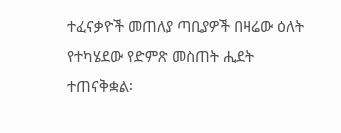ተፈናቃዮች መጠለያ ጣቢያዎች በዛሬው ዕለት የተካሄደው የድምጽ መስጠት ሒደት ተጠናቅቋል፡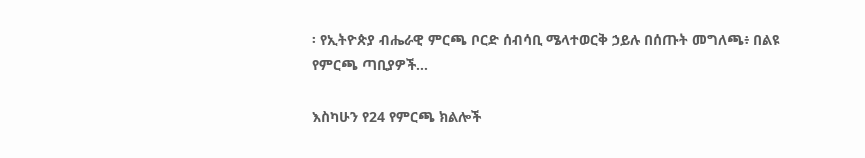፡ የኢትዮጵያ ብሔራዊ ምርጫ ቦርድ ሰብሳቢ ሜላተወርቅ ኃይሉ በሰጡት መግለጫ፥ በልዩ የምርጫ ጣቢያዎች…

እስካሁን የ24 የምርጫ ክልሎች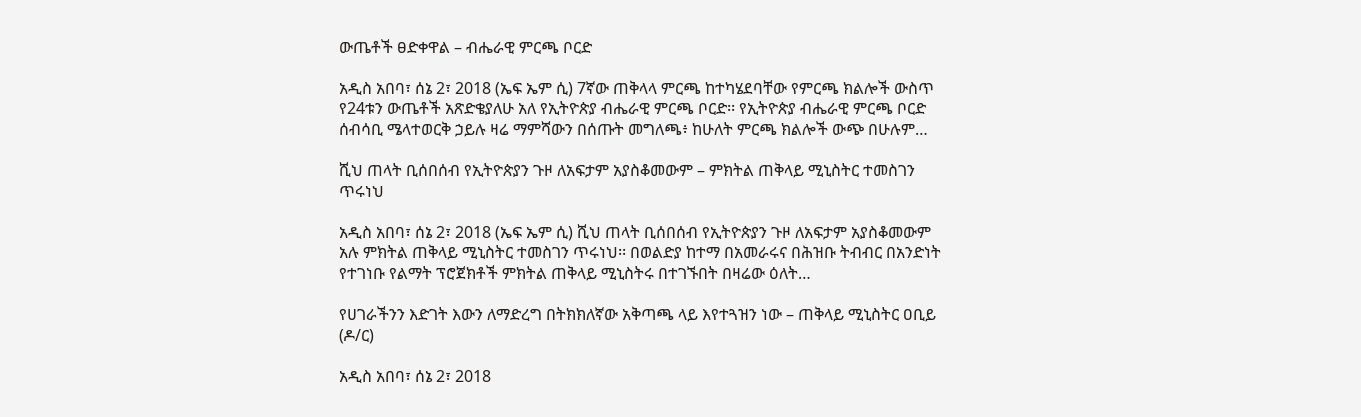ውጤቶች ፀድቀዋል – ብሔራዊ ምርጫ ቦርድ

አዲስ አበባ፣ ሰኔ 2፣ 2018 (ኤፍ ኤም ሲ) 7ኛው ጠቅላላ ምርጫ ከተካሄደባቸው የምርጫ ክልሎች ውስጥ የ24ቱን ውጤቶች አጽድቄያለሁ አለ የኢትዮጵያ ብሔራዊ ምርጫ ቦርድ፡፡ የኢትዮጵያ ብሔራዊ ምርጫ ቦርድ ሰብሳቢ ሜላተወርቅ ኃይሉ ዛሬ ማምሻውን በሰጡት መግለጫ፥ ከሁለት ምርጫ ክልሎች ውጭ በሁሉም…

ሺህ ጠላት ቢሰበሰብ የኢትዮጵያን ጉዞ ለአፍታም አያስቆመውም – ምክትል ጠቅላይ ሚኒስትር ተመስገን ጥሩነህ

አዲስ አበባ፣ ሰኔ 2፣ 2018 (ኤፍ ኤም ሲ) ሺህ ጠላት ቢሰበሰብ የኢትዮጵያን ጉዞ ለአፍታም አያስቆመውም አሉ ምክትል ጠቅላይ ሚኒስትር ተመስገን ጥሩነህ፡፡ በወልድያ ከተማ በአመራሩና በሕዝቡ ትብብር በአንድነት የተገነቡ የልማት ፕሮጀክቶች ምክትል ጠቅላይ ሚኒስትሩ በተገኙበት በዛሬው ዕለት…

የሀገራችንን እድገት እውን ለማድረግ በትክክለኛው አቅጣጫ ላይ እየተጓዝን ነው – ጠቅላይ ሚኒስትር ዐቢይ (ዶ/ር)

አዲስ አበባ፣ ሰኔ 2፣ 2018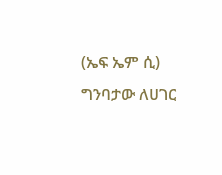(ኤፍ ኤም ሲ) ግንባታው ለሀገር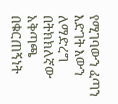የሚገባውን ፈጣን እድገት እውን ለማድረግ በትክክለኛው አቅጣጫ በቁርጠኝነት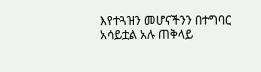እየተጓዝን መሆናችንን በተግባር አሳይቷል አሉ ጠቅላይ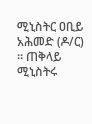ሚኒስትር ዐቢይ አሕመድ (ዶ/ር) ፡፡ ጠቅላይ ሚኒስትሩ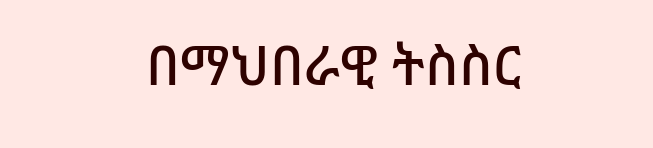በማህበራዊ ትስስር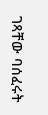ገጻቸው ባሰፈሩት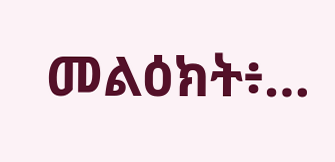መልዕክት፥…